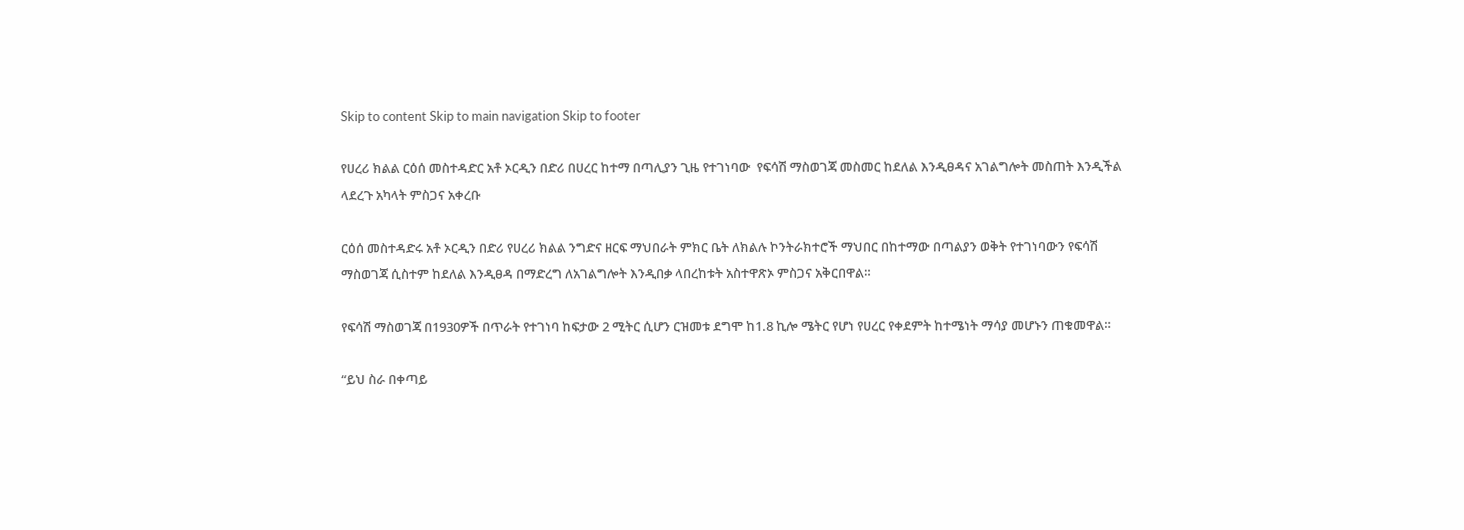Skip to content Skip to main navigation Skip to footer

የሀረሪ ክልል ርዕሰ መስተዳድር አቶ ኦርዲን በድሪ በሀረር ከተማ በጣሊያን ጊዜ የተገነባው  የፍሳሽ ማስወገጃ መስመር ከደለል እንዲፀዳና አገልግሎት መስጠት እንዲችል ላደረጉ አካላት ምስጋና አቀረቡ

ርዕሰ መስተዳድሩ አቶ ኦርዲን በድሪ የሀረሪ ክልል ንግድና ዘርፍ ማህበራት ምክር ቤት ለክልሉ ኮንትራክተሮች ማህበር በከተማው በጣልያን ወቅት የተገነባውን የፍሳሽ ማስወገጃ ሲስተም ከደለል እንዲፀዳ በማድረግ ለአገልግሎት እንዲበቃ ላበረከቱት አስተዋጽኦ ምስጋና አቅርበዋል።

የፍሳሽ ማስወገጃ በ1930ዎች በጥራት የተገነባ ከፍታው 2 ሚትር ሲሆን ርዝመቱ ደግሞ ከ1.8 ኪሎ ሜትር የሆነ የሀረር የቀደምት ከተሜነት ማሳያ መሆኑን ጠቁመዋል።

“ይህ ስራ በቀጣይ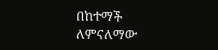በከተማች ለምናለማው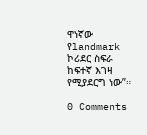ዋነኛው የlandmark ኮሪደር ስፍራ ከፍተኛ እገዛ የሚያደርግ ነው”።

0 Comments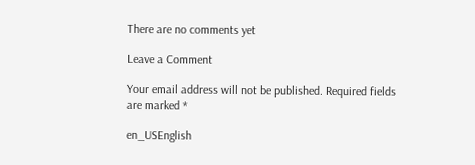There are no comments yet

Leave a Comment

Your email address will not be published. Required fields are marked *

en_USEnglish